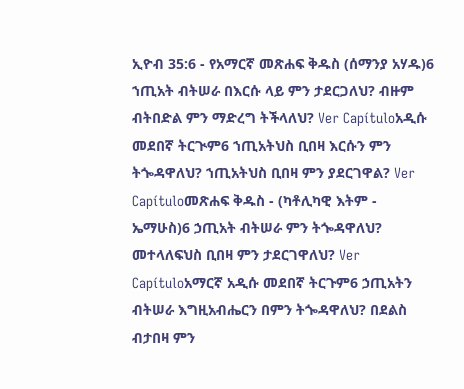ኢዮብ 35:6 - የአማርኛ መጽሐፍ ቅዱስ (ሰማንያ አሃዱ)6 ኀጢአት ብትሠራ በእርሱ ላይ ምን ታደርጋለህ? ብዙም ብትበድል ምን ማድረግ ትችላለህ? Ver Capítuloአዲሱ መደበኛ ትርጒም6 ኀጢአትህስ ቢበዛ እርሱን ምን ትጐዳዋለህ? ኀጢአትህስ ቢበዛ ምን ያደርገዋል? Ver Capítuloመጽሐፍ ቅዱስ - (ካቶሊካዊ እትም - ኤማሁስ)6 ኃጢአት ብትሠራ ምን ትጐዳዋለህ? መተላለፍህስ ቢበዛ ምን ታደርገዋለህ? Ver Capítuloአማርኛ አዲሱ መደበኛ ትርጉም6 ኃጢአትን ብትሠራ እግዚአብሔርን በምን ትጐዳዋለህ? በደልስ ብታበዛ ምን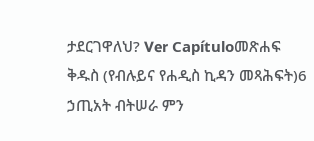ታደርገዋለህ? Ver Capítuloመጽሐፍ ቅዱስ (የብሉይና የሐዲስ ኪዳን መጻሕፍት)6 ኃጢአት ብትሠራ ምን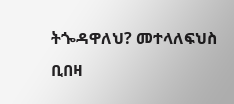ትጐዳዋለህ? መተላለፍህስ ቢበዛ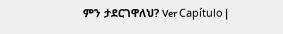ምን ታደርገዋለህ? Ver Capítulo |